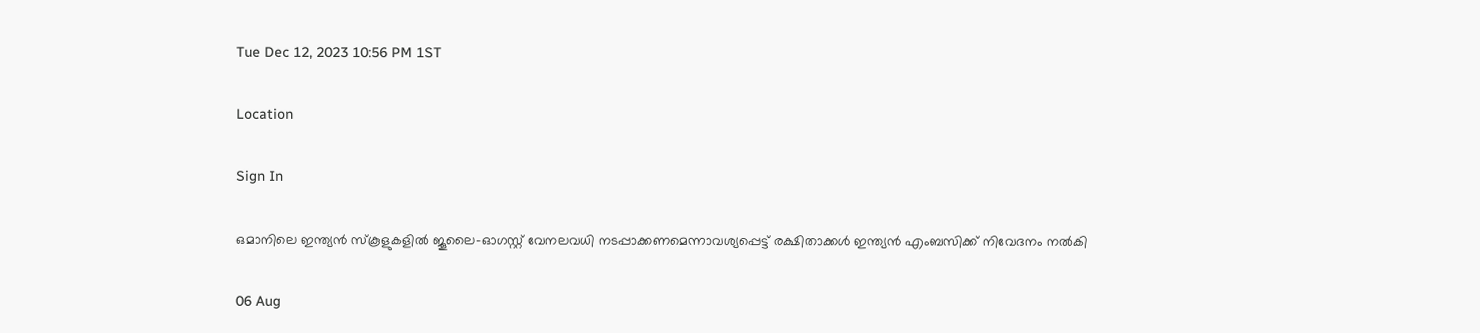Tue Dec 12, 2023 10:56 PM 1ST

Location

Sign In

ഒമാനിലെ ഇന്ത്യൻ സ്കൂളുകളിൽ ജൂലൈ-ഓഗസ്റ്റ് വേനലവധി നടപ്പാക്കണമെന്നാവശ്യപ്പെട്ട് രക്ഷിതാക്കൾ ഇന്ത്യൻ എംബസിക്ക് നിവേദനം നൽകി

06 Aug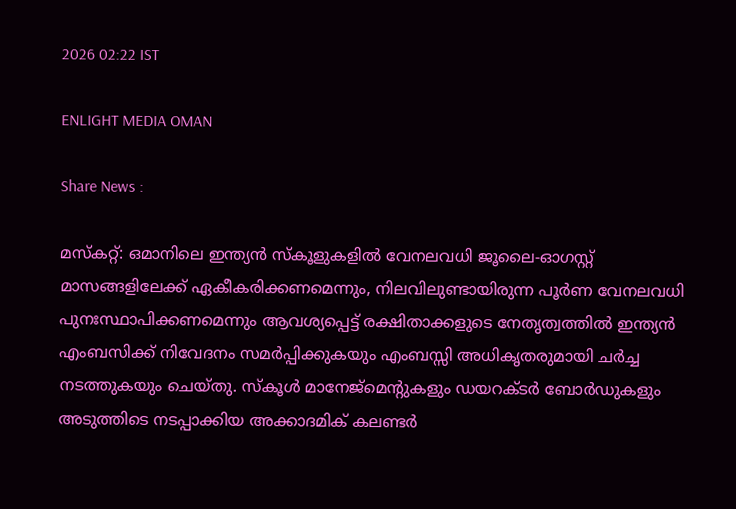2026 02:22 IST

ENLIGHT MEDIA OMAN

Share News :

മസ്കറ്റ്: ഒമാനിലെ ഇന്ത്യൻ സ്‌കൂളുകളിൽ വേനലവധി ജൂലൈ-ഓഗസ്റ്റ് മാസങ്ങളിലേക്ക് ഏകീകരിക്കണമെന്നും, നിലവിലുണ്ടായിരുന്ന പൂർണ വേനലവധി പുനഃസ്ഥാപിക്കണമെന്നും ആവശ്യപ്പെട്ട് രക്ഷിതാക്കളുടെ നേതൃത്വത്തിൽ ഇന്ത്യൻ എംബസിക്ക് നിവേദനം സമർപ്പിക്കുകയും എംബസ്സി അധികൃതരുമായി ചർച്ച നടത്തുകയും ചെയ്തു. സ്‌കൂൾ മാനേജ്മെന്റുകളും ഡയറക്ടർ ബോർഡുകളും അടുത്തിടെ നടപ്പാക്കിയ അക്കാദമിക് കലണ്ടർ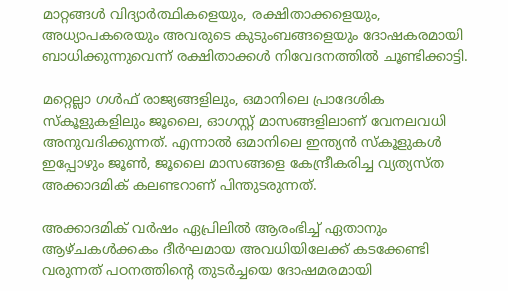മാറ്റങ്ങൾ വിദ്യാർത്ഥികളെയും, രക്ഷിതാക്കളെയും, അധ്യാപകരെയും അവരുടെ കുടുംബങ്ങളെയും ദോഷകരമായി ബാധിക്കുന്നുവെന്ന് രക്ഷിതാക്കൾ നിവേദനത്തിൽ ചൂണ്ടിക്കാട്ടി.

മറ്റെല്ലാ ഗൾഫ് രാജ്യങ്ങളിലും, ഒമാനിലെ പ്രാദേശിക സ്കൂളുകളിലും ജൂലൈ, ഓഗസ്റ്റ് മാസങ്ങളിലാണ് വേനലവധി അനുവദിക്കുന്നത്. എന്നാൽ ഒമാനിലെ ഇന്ത്യൻ സ്‌കൂളുകൾ ഇപ്പോഴും ജൂൺ, ജൂലൈ മാസങ്ങളെ കേന്ദ്രീകരിച്ച വ്യത്യസ്ത അക്കാദമിക് കലണ്ടറാണ് പിന്തുടരുന്നത്.

അക്കാദമിക് വർഷം ഏപ്രിലിൽ ആരംഭിച്ച് ഏതാനും ആഴ്ചകൾക്കകം ദീർഘമായ അവധിയിലേക്ക് കടക്കേണ്ടി വരുന്നത് പഠനത്തിന്റെ തുടർച്ചയെ ദോഷമരമായി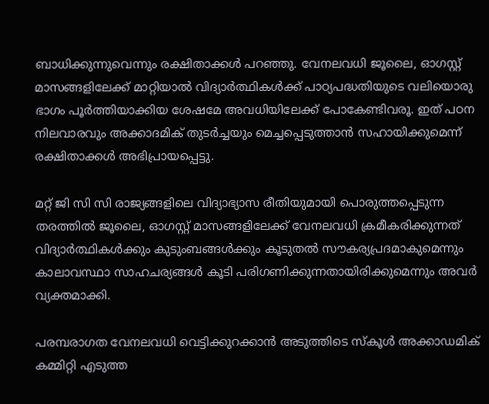ബാധിക്കുന്നുവെന്നും രക്ഷിതാക്കൾ പറഞ്ഞു. വേനലവധി ജൂലൈ, ഓഗസ്റ്റ് മാസങ്ങളിലേക്ക് മാറ്റിയാൽ വിദ്യാർത്ഥികൾക്ക് പാഠ്യപദ്ധതിയുടെ വലിയൊരു ഭാഗം പൂർത്തിയാക്കിയ ശേഷമേ അവധിയിലേക്ക് പോകേണ്ടിവരൂ. ഇത് പഠന നിലവാരവും അക്കാദമിക് തുടർച്ചയും മെച്ചപ്പെടുത്താൻ സഹായിക്കുമെന്ന് രക്ഷിതാക്കൾ അഭിപ്രായപ്പെട്ടു.

മറ്റ് ജി സി സി രാജ്യങ്ങളിലെ വിദ്യാഭ്യാസ രീതിയുമായി പൊരുത്തപ്പെടുന്ന തരത്തിൽ ജൂലൈ, ഓഗസ്റ്റ് മാസങ്ങളിലേക്ക് വേനലവധി ക്രമീകരിക്കുന്നത് വിദ്യാർത്ഥികൾക്കും കുടുംബങ്ങൾക്കും കൂടുതൽ സൗകര്യപ്രദമാകുമെന്നും കാലാവസ്ഥാ സാഹചര്യങ്ങൾ കൂടി പരിഗണിക്കുന്നതായിരിക്കുമെന്നും അവർ വ്യക്തമാക്കി.

പരമ്പരാഗത വേനലവധി വെട്ടിക്കുറക്കാൻ അടുത്തിടെ സ്കൂൾ അക്കാഡമിക് കമ്മിറ്റി എടുത്ത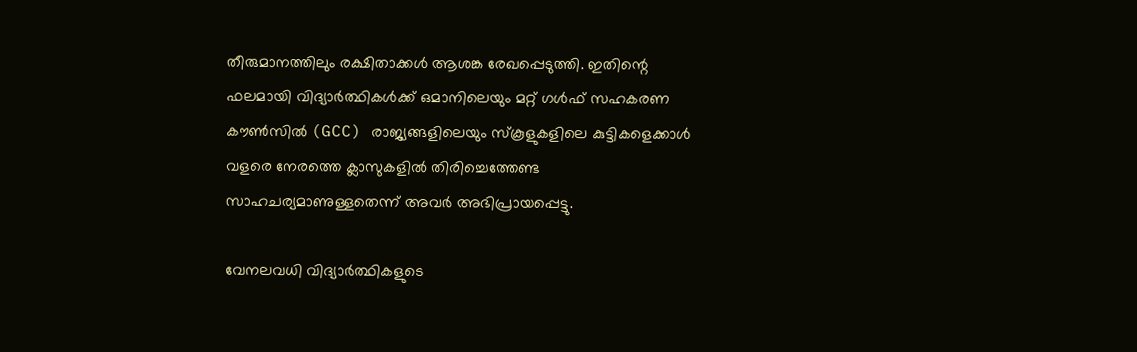തീരുമാനത്തിലും രക്ഷിതാക്കൾ ആശങ്ക രേഖപ്പെടുത്തി. ഇതിന്റെ ഫലമായി വിദ്യാർത്ഥികൾക്ക് ഒമാനിലെയും മറ്റ് ഗൾഫ് സഹകരണ കൗൺസിൽ (GCC) രാജ്യങ്ങളിലെയും സ്‌കൂളുകളിലെ കുട്ടികളെക്കാൾ വളരെ നേരത്തെ ക്ലാസുകളിൽ തിരിച്ചെത്തേണ്ട സാഹചര്യമാണുള്ളതെന്ന് അവർ അഭിപ്രായപ്പെട്ടു.

വേനലവധി വിദ്യാർത്ഥികളുടെ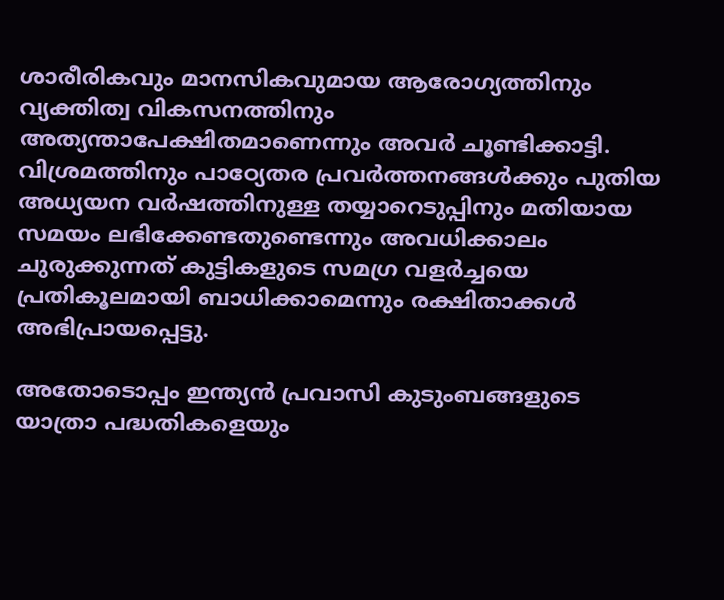ശാരീരികവും മാനസികവുമായ ആരോഗ്യത്തിനും വ്യക്തിത്വ വികസനത്തിനും അത്യന്താപേക്ഷിതമാണെന്നും അവർ ചൂണ്ടിക്കാട്ടി. വിശ്രമത്തിനും പാഠ്യേതര പ്രവർത്തനങ്ങൾക്കും പുതിയ അധ്യയന വർഷത്തിനുള്ള തയ്യാറെടുപ്പിനും മതിയായ സമയം ലഭിക്കേണ്ടതുണ്ടെന്നും അവധിക്കാലം ചുരുക്കുന്നത് കുട്ടികളുടെ സമഗ്ര വളർച്ചയെ പ്രതികൂലമായി ബാധിക്കാമെന്നും രക്ഷിതാക്കൾ അഭിപ്രായപ്പെട്ടു.

അതോടൊപ്പം ഇന്ത്യൻ പ്രവാസി കുടുംബങ്ങളുടെ യാത്രാ പദ്ധതികളെയും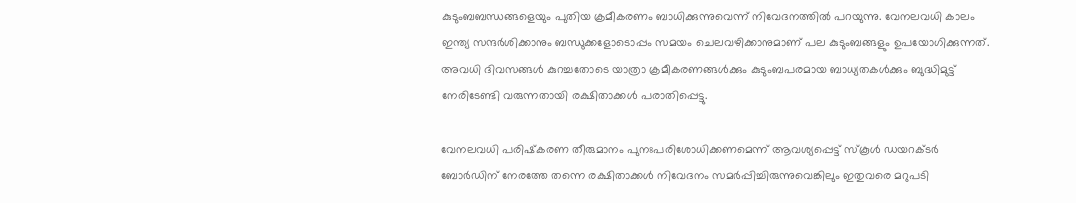കുടുംബബന്ധങ്ങളെയും പുതിയ ക്രമീകരണം ബാധിക്കുന്നുവെന്ന് നിവേദനത്തിൽ പറയുന്നു. വേനലവധി കാലം ഇന്ത്യ സന്ദർശിക്കാനും ബന്ധുക്കളോടൊപ്പം സമയം ചെലവഴിക്കാനുമാണ് പല കുടുംബങ്ങളും ഉപയോഗിക്കുന്നത്. അവധി ദിവസങ്ങൾ കുറച്ചതോടെ യാത്രാ ക്രമീകരണങ്ങൾക്കും കുടുംബപരമായ ബാധ്യതകൾക്കും ബുദ്ധിമുട്ട് നേരിടേണ്ടി വരുന്നതായി രക്ഷിതാക്കൾ പരാതിപ്പെട്ടു.

വേനലവധി പരിഷ്‌കരണ തീരുമാനം പുനഃപരിശോധിക്കണമെന്ന് ആവശ്യപ്പെട്ട് സ്കൂൾ ഡയറക്ടർ ബോർഡിന് നേരത്തേ തന്നെ രക്ഷിതാക്കൾ നിവേദനം സമർപ്പിച്ചിരുന്നുവെങ്കിലും ഇതുവരെ മറുപടി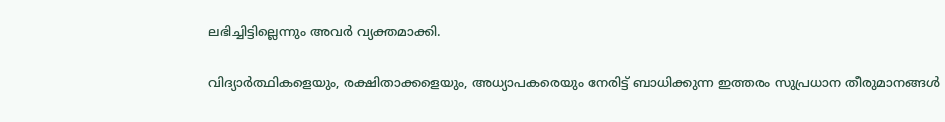ലഭിച്ചിട്ടില്ലെന്നും അവർ വ്യക്തമാക്കി.

വിദ്യാർത്ഥികളെയും, രക്ഷിതാക്കളെയും, അധ്യാപകരെയും നേരിട്ട് ബാധിക്കുന്ന ഇത്തരം സുപ്രധാന തീരുമാനങ്ങൾ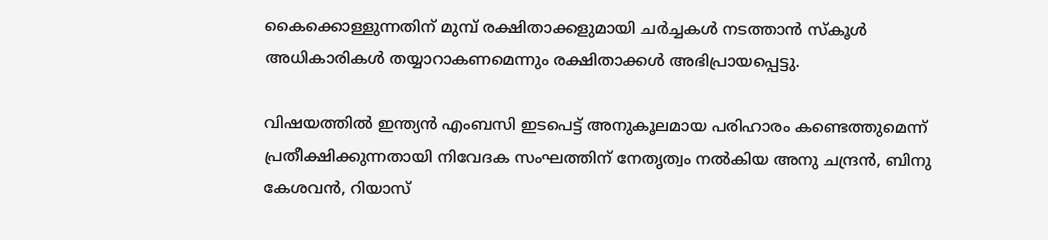കൈക്കൊള്ളുന്നതിന് മുമ്പ് രക്ഷിതാക്കളുമായി ചർച്ചകൾ നടത്താൻ സ്കൂൾ അധികാരികൾ തയ്യാറാകണമെന്നും രക്ഷിതാക്കൾ അഭിപ്രായപ്പെട്ടു.

വിഷയത്തിൽ ഇന്ത്യൻ എംബസി ഇടപെട്ട് അനുകൂലമായ പരിഹാരം കണ്ടെത്തുമെന്ന് പ്രതീക്ഷിക്കുന്നതായി നിവേദക സംഘത്തിന് നേതൃത്വം നൽകിയ അനു ചന്ദ്രൻ, ബിനു കേശവൻ, റിയാസ്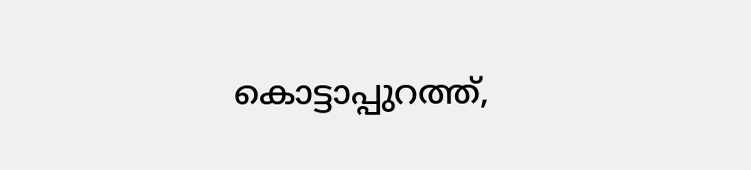കൊട്ടാപ്പുറത്ത്,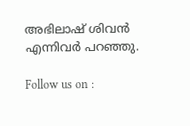അഭിലാഷ് ശിവൻ എന്നിവർ പറഞ്ഞു.

Follow us on :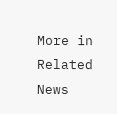More in Related News